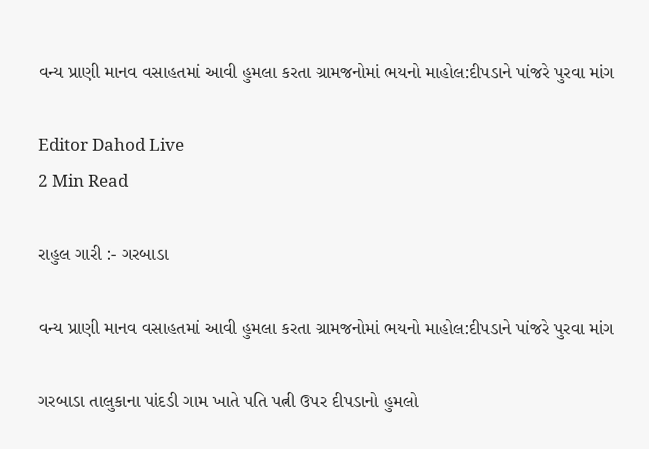વન્ય પ્રાણી માનવ વસાહતમાં આવી હુમલા કરતા ગ્રામજનોમાં ભયનો માહોલ:દીપડાને પાંજરે પુરવા માંગ

Editor Dahod Live
2 Min Read

રાહુલ ગારી :- ગરબાડા

વન્ય પ્રાણી માનવ વસાહતમાં આવી હુમલા કરતા ગ્રામજનોમાં ભયનો માહોલ:દીપડાને પાંજરે પુરવા માંગ

ગરબાડા તાલુકાના પાંદડી ગામ ખાતે પતિ પત્ની ઉપર દીપડાનો હુમલો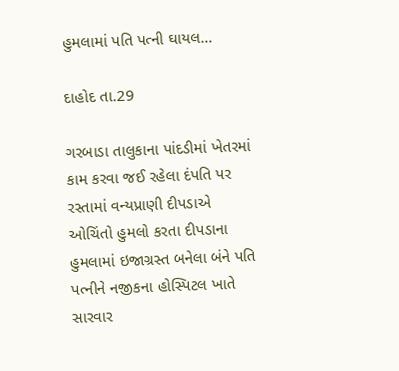હુમલામાં પતિ પત્ની ઘાયલ…

દાહોદ તા.29

ગરબાડા તાલુકાના પાંદડીમાં ખેતરમાં કામ કરવા જઈ રહેલા દંપતિ પર રસ્તામાં વન્યપ્રાણી દીપડાએ ઓચિંતો હુમલો કરતા દીપડાના હુમલામાં ઇજાગ્રસ્ત બનેલા બંને પતિ પત્નીને નજીકના હોસ્પિટલ ખાતે સારવાર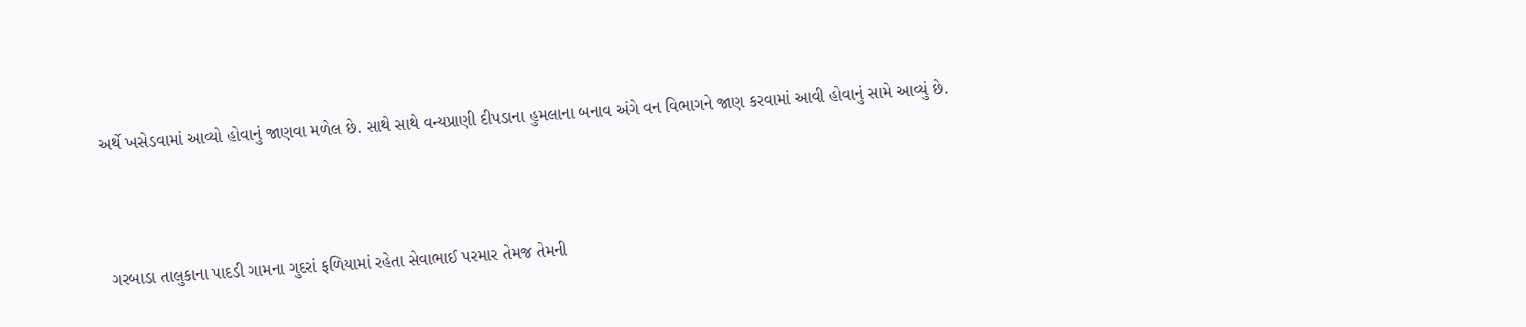અર્થે ખસેડવામાં આવ્યો હોવાનું જાણવા મળેલ છે. સાથે સાથે વન્યપ્રાણી દીપડાના હુમલાના બનાવ અંગે વન વિભાગને જાણ કરવામાં આવી હોવાનું સામે આવ્યું છે.



 ગરબાડા તાલુકાના પાદડી ગામના ગુદરાં ફળિયામાં રહેતા સેવાભાઈ પરમાર તેમજ તેમની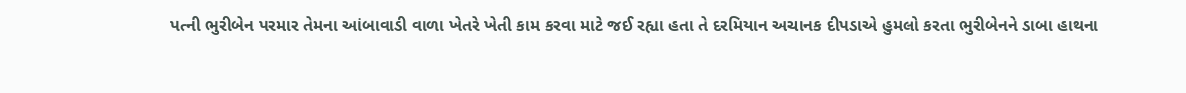પત્ની ભુરીબેન પરમાર તેમના આંબાવાડી વાળા ખેતરે ખેતી કામ કરવા માટે જઈ રહ્યા હતા તે દરમિયાન અચાનક દીપડાએ હુમલો કરતા ભુરીબેનને ડાબા હાથના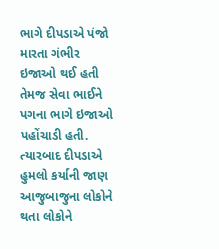ભાગે દીપડાએ પંજો મારતા ગંભીર ઇજાઓ થઈ હતી તેમજ સેવા ભાઈને પગના ભાગે ઇજાઓ પહોંચાડી હતી. ત્યારબાદ દીપડાએ હુમલો કર્યાની જાણ આજુબાજુના લોકોને થતા લોકોને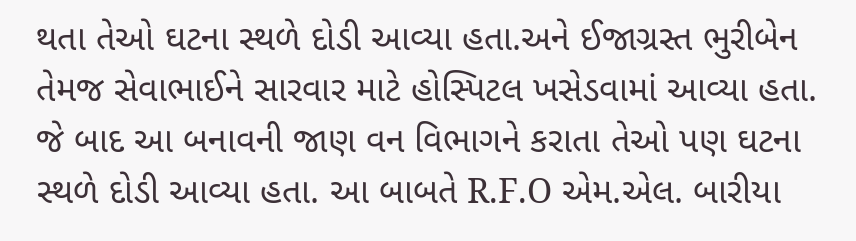થતા તેઓ ઘટના સ્થળે દોડી આવ્યા હતા.અને ઈજાગ્રસ્ત ભુરીબેન તેમજ સેવાભાઈને સારવાર માટે હોસ્પિટલ ખસેડવામાં આવ્યા હતા. જે બાદ આ બનાવની જાણ વન વિભાગને કરાતા તેઓ પણ ઘટના સ્થળે દોડી આવ્યા હતા. આ બાબતે R.F.O એમ.એલ. બારીયા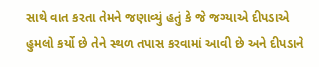સાથે વાત કરતા તેમને જણાવ્યું હતું કે જે જગ્યાએ દીપડાએ હુમલો કર્યો છે તેને સ્થળ તપાસ કરવામાં આવી છે અને દીપડાને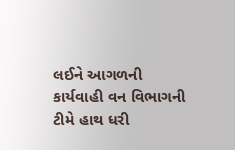લઈને આગળની કાર્યવાહી વન વિભાગની ટીમે હાથ ધરી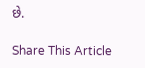છે.

Share This Article